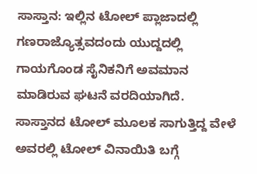ಸಾಸ್ತಾನ: ಇಲ್ಲಿನ ಟೋಲ್ ಪ್ಲಾಜಾದಲ್ಲಿ ಗಣರಾಜ್ಯೊತ್ಸವದಂದು ಯುದ್ದದಲ್ಲಿ ಗಾಯಗೊಂಡ ಸೈನಿಕನಿಗೆ ಅವಮಾನ ಮಾಡಿರುವ ಘಟನೆ ವರದಿಯಾಗಿದೆ.
ಸಾಸ್ತಾನದ ಟೋಲ್ ಮೂಲಕ ಸಾಗುತ್ತಿದ್ದ ವೇಳೆ ಅವರಲ್ಲಿ ಟೋಲ್ ವಿನಾಯಿತಿ ಬಗ್ಗೆ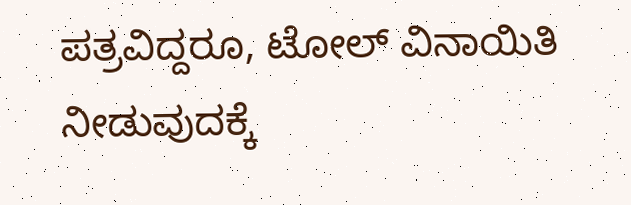ಪತ್ರವಿದ್ದರೂ, ಟೋಲ್ ವಿನಾಯಿತಿ ನೀಡುವುದಕ್ಕೆ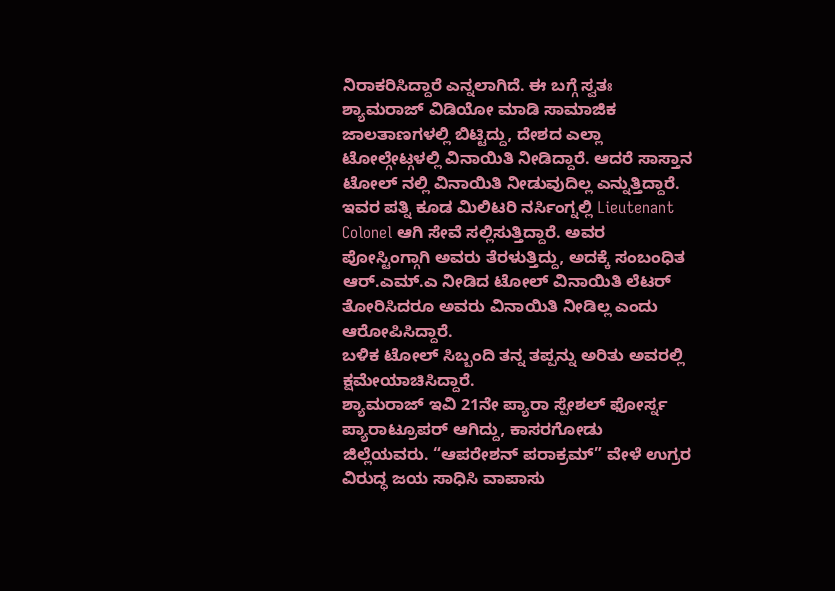ನಿರಾಕರಿಸಿದ್ದಾರೆ ಎನ್ನಲಾಗಿದೆ. ಈ ಬಗ್ಗೆ ಸ್ವತಃ ಶ್ಯಾಮರಾಜ್ ವಿಡಿಯೋ ಮಾಡಿ ಸಾಮಾಜಿಕ ಜಾಲತಾಣಗಳಲ್ಲಿ ಬಿಟ್ಟಿದ್ದು, ದೇಶದ ಎಲ್ಲಾ ಟೋಲ್ಗೇಟ್ಗಳಲ್ಲಿ ವಿನಾಯಿತಿ ನೀಡಿದ್ದಾರೆ. ಆದರೆ ಸಾಸ್ತಾನ ಟೋಲ್ ನಲ್ಲಿ ವಿನಾಯಿತಿ ನೀಡುವುದಿಲ್ಲ ಎನ್ನುತ್ತಿದ್ದಾರೆ. ಇವರ ಪತ್ನಿ ಕೂಡ ಮಿಲಿಟರಿ ನರ್ಸಿಂಗ್ನಲ್ಲಿ Lieutenant Colonel ಆಗಿ ಸೇವೆ ಸಲ್ಲಿಸುತ್ತಿದ್ದಾರೆ. ಅವರ ಪೋಸ್ಟಿಂಗ್ಗಾಗಿ ಅವರು ತೆರಳುತ್ತಿದ್ದು, ಅದಕ್ಕೆ ಸಂಬಂಧಿತ ಆರ್.ಎಮ್.ಎ ನೀಡಿದ ಟೋಲ್ ವಿನಾಯಿತಿ ಲೆಟರ್ ತೋರಿಸಿದರೂ ಅವರು ವಿನಾಯಿತಿ ನೀಡಿಲ್ಲ ಎಂದು ಆರೋಪಿಸಿದ್ದಾರೆ.
ಬಳಿಕ ಟೋಲ್ ಸಿಬ್ಬಂದಿ ತನ್ನ ತಪ್ಪನ್ನು ಅರಿತು ಅವರಲ್ಲಿ ಕ್ಷಮೇಯಾಚಿಸಿದ್ದಾರೆ.
ಶ್ಯಾಮರಾಜ್ ಇವಿ 21ನೇ ಪ್ಯಾರಾ ಸ್ಪೇಶಲ್ ಫೋರ್ಸ್ನ ಪ್ಯಾರಾಟ್ರೂಪರ್ ಆಗಿದ್ದು, ಕಾಸರಗೋಡು ಜಿಲ್ಲೆಯವರು. “ಆಪರೇಶನ್ ಪರಾಕ್ರಮ್” ವೇಳೆ ಉಗ್ರರ ವಿರುದ್ಧ ಜಯ ಸಾಧಿಸಿ ವಾಪಾಸು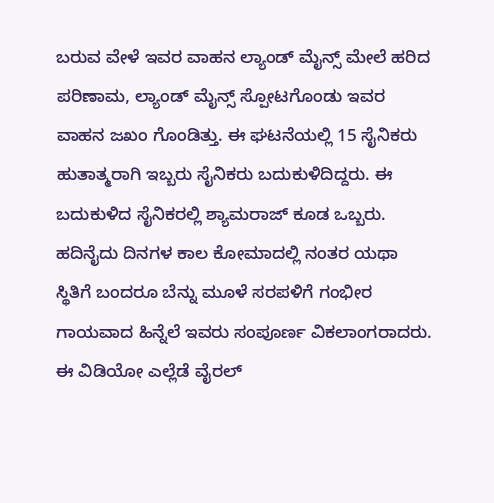ಬರುವ ವೇಳೆ ಇವರ ವಾಹನ ಲ್ಯಾಂಡ್ ಮೈನ್ಸ್ ಮೇಲೆ ಹರಿದ ಪರಿಣಾಮ, ಲ್ಯಾಂಡ್ ಮೈನ್ಸ್ ಸ್ಪೋಟಗೊಂಡು ಇವರ ವಾಹನ ಜಖಂ ಗೊಂಡಿತ್ತು. ಈ ಘಟನೆಯಲ್ಲಿ 15 ಸೈನಿಕರು ಹುತಾತ್ಮರಾಗಿ ಇಬ್ಬರು ಸೈನಿಕರು ಬದುಕುಳಿದಿದ್ದರು. ಈ ಬದುಕುಳಿದ ಸೈನಿಕರಲ್ಲಿ ಶ್ಯಾಮರಾಜ್ ಕೂಡ ಒಬ್ಬರು. ಹದಿನೈದು ದಿನಗಳ ಕಾಲ ಕೋಮಾದಲ್ಲಿ ನಂತರ ಯಥಾ ಸ್ಥಿತಿಗೆ ಬಂದರೂ ಬೆನ್ನು ಮೂಳೆ ಸರಪಳಿಗೆ ಗಂಭೀರ ಗಾಯವಾದ ಹಿನ್ನೆಲೆ ಇವರು ಸಂಪೂರ್ಣ ವಿಕಲಾಂಗರಾದರು.
ಈ ವಿಡಿಯೋ ಎಲ್ಲೆಡೆ ವೈರಲ್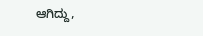ಆಗಿದ್ದು,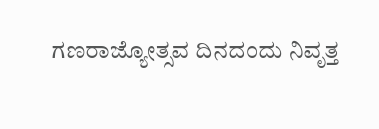ಗಣರಾಜ್ಯೋತ್ಸವ ದಿನದಂದು ನಿವೃತ್ತ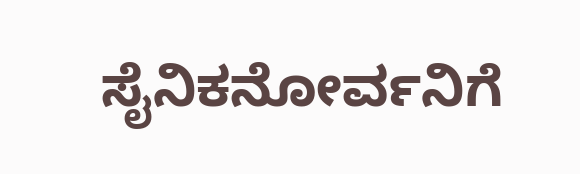ಸೈನಿಕನೋರ್ವನಿಗೆ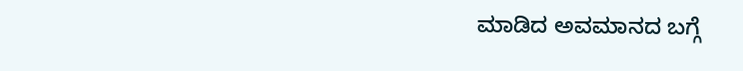ಮಾಡಿದ ಅವಮಾನದ ಬಗ್ಗೆ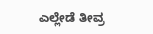ಎಲ್ಲೇಡೆ ತೀವ್ರ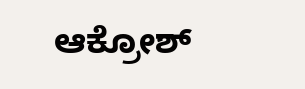ಆಕ್ರೋಶ್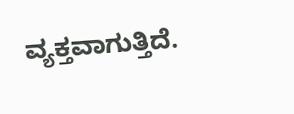ವ್ಯಕ್ತವಾಗುತ್ತಿದೆ.